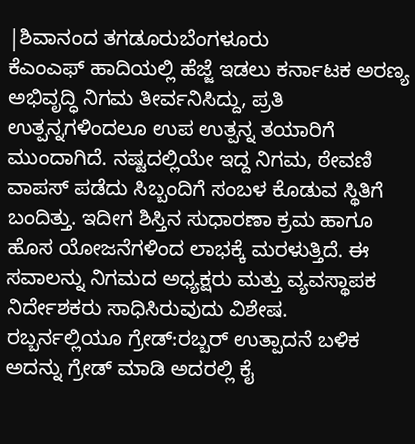|ಶಿವಾನಂದ ತಗಡೂರುಬೆಂಗಳೂರು
ಕೆಎಂಎಫ್ ಹಾದಿಯಲ್ಲಿ ಹೆಜ್ಜೆ ಇಡಲು ಕರ್ನಾಟಕ ಅರಣ್ಯ ಅಭಿವೃದ್ಧಿ ನಿಗಮ ತೀರ್ವನಿಸಿದ್ದು, ಪ್ರತಿ ಉತ್ಪನ್ನಗಳಿಂದಲೂ ಉಪ ಉತ್ಪನ್ನ ತಯಾರಿಗೆ ಮುಂದಾಗಿದೆ. ನಷ್ಟದಲ್ಲಿಯೇ ಇದ್ದ ನಿಗಮ, ಠೇವಣಿ ವಾಪಸ್ ಪಡೆದು ಸಿಬ್ಬಂದಿಗೆ ಸಂಬಳ ಕೊಡುವ ಸ್ಥಿತಿಗೆ ಬಂದಿತ್ತು. ಇದೀಗ ಶಿಸ್ತಿನ ಸುಧಾರಣಾ ಕ್ರಮ ಹಾಗೂ ಹೊಸ ಯೋಜನೆಗಳಿಂದ ಲಾಭಕ್ಕೆ ಮರಳುತ್ತಿದೆ. ಈ ಸವಾಲನ್ನು ನಿಗಮದ ಅಧ್ಯಕ್ಷರು ಮತ್ತು ವ್ಯವಸ್ಥಾಪಕ ನಿರ್ದೇಶಕರು ಸಾಧಿಸಿರುವುದು ವಿಶೇಷ.
ರಬ್ಬರ್ನಲ್ಲಿಯೂ ಗ್ರೇಡ್:ರಬ್ಬರ್ ಉತ್ಪಾದನೆ ಬಳಿಕ ಅದನ್ನು ಗ್ರೇಡ್ ಮಾಡಿ ಅದರಲ್ಲಿ ಕೈ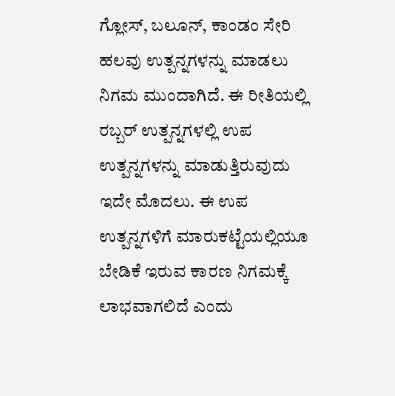ಗ್ಲೋಸ್, ಬಲೂನ್, ಕಾಂಡಂ ಸೇರಿ ಹಲವು ಉತ್ಪನ್ನಗಳನ್ನು ಮಾಡಲು ನಿಗಮ ಮುಂದಾಗಿದೆ. ಈ ರೀತಿಯಲ್ಲಿ ರಬ್ಬರ್ ಉತ್ಪನ್ನಗಳಲ್ಲಿ ಉಪ ಉತ್ಪನ್ನಗಳನ್ನು ಮಾಡುತ್ತಿರುವುದು ಇದೇ ಮೊದಲು. ಈ ಉಪ ಉತ್ಪನ್ನಗಳಿಗೆ ಮಾರುಕಟ್ಟೆಯಲ್ಲಿಯೂ ಬೇಡಿಕೆ ಇರುವ ಕಾರಣ ನಿಗಮಕ್ಕೆ ಲಾಭವಾಗಲಿದೆ ಎಂದು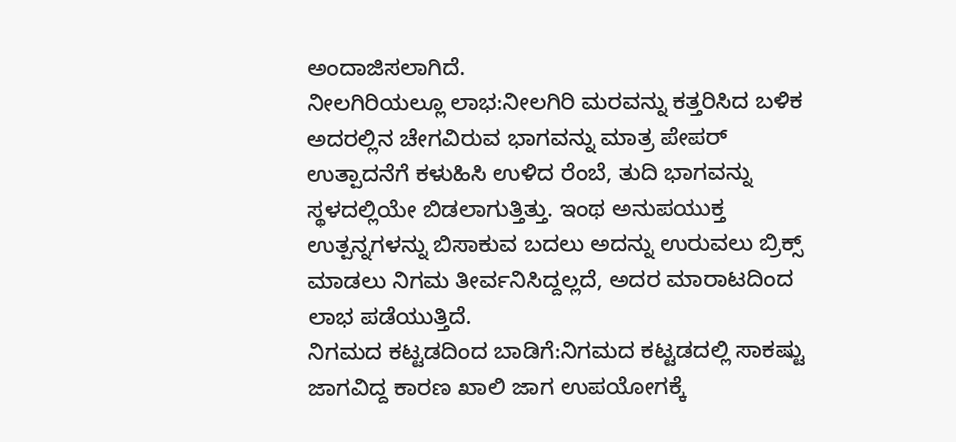ಅಂದಾಜಿಸಲಾಗಿದೆ.
ನೀಲಗಿರಿಯಲ್ಲೂ ಲಾಭ:ನೀಲಗಿರಿ ಮರವನ್ನು ಕತ್ತರಿಸಿದ ಬಳಿಕ ಅದರಲ್ಲಿನ ಚೇಗವಿರುವ ಭಾಗವನ್ನು ಮಾತ್ರ ಪೇಪರ್ ಉತ್ಪಾದನೆಗೆ ಕಳುಹಿಸಿ ಉಳಿದ ರೆಂಬೆ, ತುದಿ ಭಾಗವನ್ನು ಸ್ಥಳದಲ್ಲಿಯೇ ಬಿಡಲಾಗುತ್ತಿತ್ತು. ಇಂಥ ಅನುಪಯುಕ್ತ ಉತ್ಪನ್ನಗಳನ್ನು ಬಿಸಾಕುವ ಬದಲು ಅದನ್ನು ಉರುವಲು ಬ್ರಿಕ್ಸ್ ಮಾಡಲು ನಿಗಮ ತೀರ್ವನಿಸಿದ್ದಲ್ಲದೆ, ಅದರ ಮಾರಾಟದಿಂದ ಲಾಭ ಪಡೆಯುತ್ತಿದೆ.
ನಿಗಮದ ಕಟ್ಟಡದಿಂದ ಬಾಡಿಗೆ:ನಿಗಮದ ಕಟ್ಟಡದಲ್ಲಿ ಸಾಕಷ್ಟು ಜಾಗವಿದ್ದ ಕಾರಣ ಖಾಲಿ ಜಾಗ ಉಪಯೋಗಕ್ಕೆ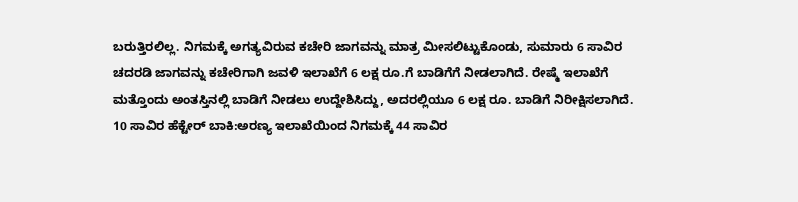ಬರುತ್ತಿರಲಿಲ್ಲ. ನಿಗಮಕ್ಕೆ ಅಗತ್ಯವಿರುವ ಕಚೇರಿ ಜಾಗವನ್ನು ಮಾತ್ರ ಮೀಸಲಿಟ್ಟುಕೊಂಡು, ಸುಮಾರು 6 ಸಾವಿರ ಚದರಡಿ ಜಾಗವನ್ನು ಕಚೇರಿಗಾಗಿ ಜವಳಿ ಇಲಾಖೆಗೆ 6 ಲಕ್ಷ ರೂ.ಗೆ ಬಾಡಿಗೆಗೆ ನೀಡಲಾಗಿದೆ. ರೇಷ್ಮೆ ಇಲಾಖೆಗೆ ಮತ್ತೊಂದು ಅಂತಸ್ತಿನಲ್ಲಿ ಬಾಡಿಗೆ ನೀಡಲು ಉದ್ದೇಶಿಸಿದ್ದು, ಅದರಲ್ಲಿಯೂ 6 ಲಕ್ಷ ರೂ. ಬಾಡಿಗೆ ನಿರೀಕ್ಷಿಸಲಾಗಿದೆ.
10 ಸಾವಿರ ಹೆಕ್ಟೇರ್ ಬಾಕಿ:ಅರಣ್ಯ ಇಲಾಖೆಯಿಂದ ನಿಗಮಕ್ಕೆ 44 ಸಾವಿರ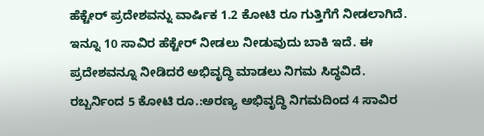ಹೆಕ್ಟೇರ್ ಪ್ರದೇಶವನ್ನು ವಾರ್ಷಿಕ 1.2 ಕೋಟಿ ರೂ ಗುತ್ತಿಗೆಗೆ ನೀಡಲಾಗಿದೆ. ಇನ್ನೂ 10 ಸಾವಿರ ಹೆಕ್ಟೇರ್ ನೀಡಲು ನೀಡುವುದು ಬಾಕಿ ಇದೆ. ಈ ಪ್ರದೇಶವನ್ನೂ ನೀಡಿದರೆ ಅಭಿವೃದ್ಧಿ ಮಾಡಲು ನಿಗಮ ಸಿದ್ಧವಿದೆ.
ರಬ್ಬರ್ನಿಂದ 5 ಕೋಟಿ ರೂ.:ಅರಣ್ಯ ಅಭಿವೃದ್ಧಿ ನಿಗಮದಿಂದ 4 ಸಾವಿರ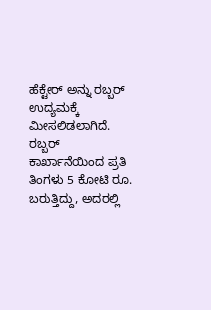ಹೆಕ್ಟೇರ್ ಅನ್ನು ರಬ್ಬರ್ ಉದ್ಯಮಕ್ಕೆ ಮೀಸಲಿಡಲಾಗಿದೆ. ರಬ್ಬರ್ ಕಾರ್ಖಾನೆಯಿಂದ ಪ್ರತಿ ತಿಂಗಳು 5 ಕೋಟಿ ರೂ. ಬರುತ್ತಿದ್ದು, ಅದರಲ್ಲಿ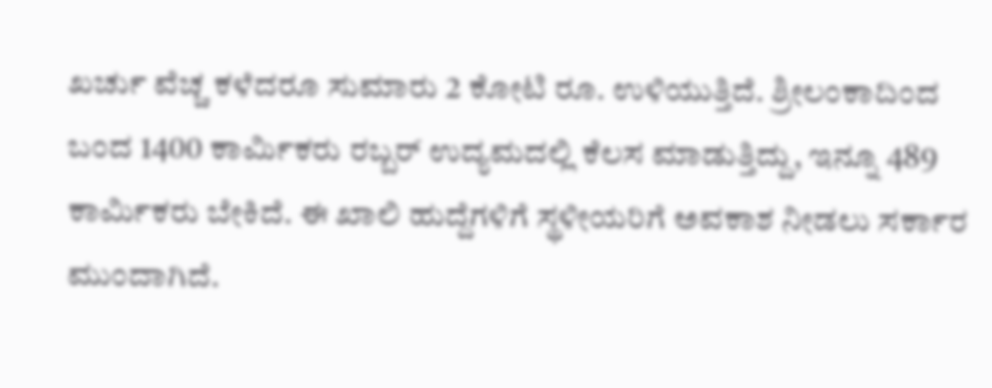ಖರ್ಚು ವೆಚ್ಚ ಕಳೆದರೂ ಸುಮಾರು 2 ಕೋಟಿ ರೂ. ಉಳಿಯುತ್ತಿದೆ. ಶ್ರೀಲಂಕಾದಿಂದ ಬಂದ 1400 ಕಾರ್ವಿುಕರು ರಬ್ಬರ್ ಉದ್ಯಮದಲ್ಲಿ ಕೆಲಸ ಮಾಡುತ್ತಿದ್ದು, ಇನ್ನೂ 489 ಕಾರ್ವಿುಕರು ಬೇಕಿದೆ. ಈ ಖಾಲಿ ಹುದ್ದೆಗಳಿಗೆ ಸ್ಥಳೀಯರಿಗೆ ಅವಕಾಶ ನೀಡಲು ಸರ್ಕಾರ ಮುಂದಾಗಿದೆ.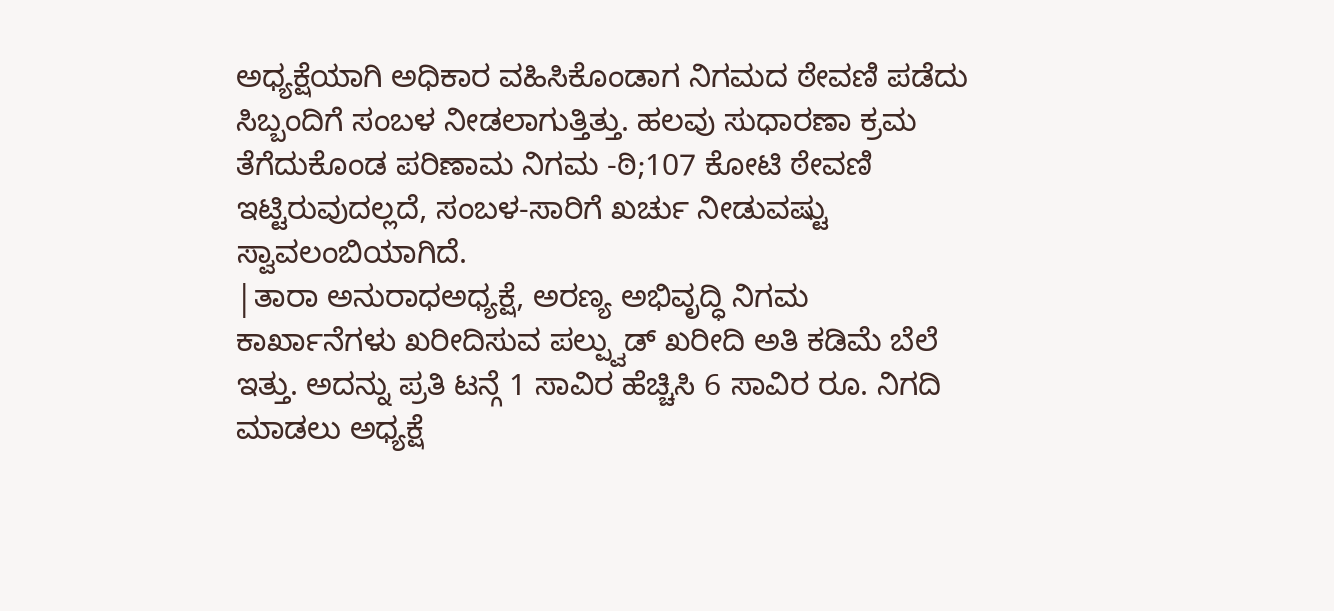ಅಧ್ಯಕ್ಷೆಯಾಗಿ ಅಧಿಕಾರ ವಹಿಸಿಕೊಂಡಾಗ ನಿಗಮದ ಠೇವಣಿ ಪಡೆದು ಸಿಬ್ಬಂದಿಗೆ ಸಂಬಳ ನೀಡಲಾಗುತ್ತಿತ್ತು. ಹಲವು ಸುಧಾರಣಾ ಕ್ರಮ ತೆಗೆದುಕೊಂಡ ಪರಿಣಾಮ ನಿಗಮ -ಠಿ;107 ಕೋಟಿ ಠೇವಣಿ ಇಟ್ಟಿರುವುದಲ್ಲದೆ, ಸಂಬಳ-ಸಾರಿಗೆ ಖರ್ಚು ನೀಡುವಷ್ಟು ಸ್ವಾವಲಂಬಿಯಾಗಿದೆ.
|ತಾರಾ ಅನುರಾಧಅಧ್ಯಕ್ಷೆ, ಅರಣ್ಯ ಅಭಿವೃದ್ಧಿ ನಿಗಮ
ಕಾರ್ಖಾನೆಗಳು ಖರೀದಿಸುವ ಪಲ್ಪ್ವುಡ್ ಖರೀದಿ ಅತಿ ಕಡಿಮೆ ಬೆಲೆ ಇತ್ತು. ಅದನ್ನು ಪ್ರತಿ ಟನ್ಗೆ 1 ಸಾವಿರ ಹೆಚ್ಚಿಸಿ 6 ಸಾವಿರ ರೂ. ನಿಗದಿ ಮಾಡಲು ಅಧ್ಯಕ್ಷೆ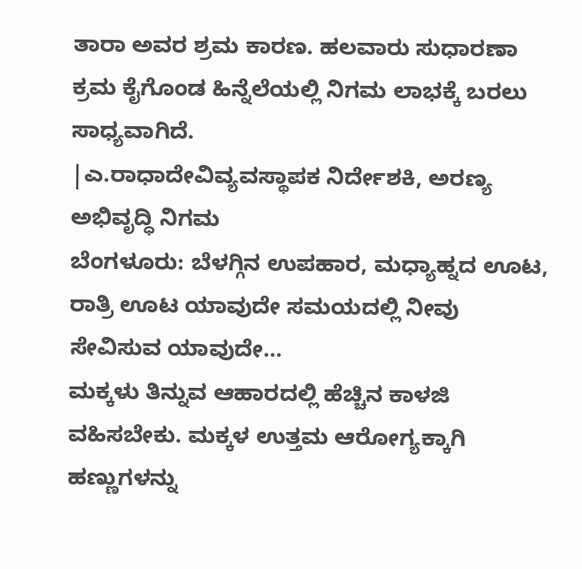ತಾರಾ ಅವರ ಶ್ರಮ ಕಾರಣ. ಹಲವಾರು ಸುಧಾರಣಾ ಕ್ರಮ ಕೈಗೊಂಡ ಹಿನ್ನೆಲೆಯಲ್ಲಿ ನಿಗಮ ಲಾಭಕ್ಕೆ ಬರಲು ಸಾಧ್ಯವಾಗಿದೆ.
|ಎ.ರಾಧಾದೇವಿವ್ಯವಸ್ಥಾಪಕ ನಿರ್ದೇಶಕಿ, ಅರಣ್ಯ ಅಭಿವೃದ್ಧಿ ನಿಗಮ
ಬೆಂಗಳೂರು: ಬೆಳಗ್ಗಿನ ಉಪಹಾರ, ಮಧ್ಯಾಹ್ನದ ಊಟ, ರಾತ್ರಿ ಊಟ ಯಾವುದೇ ಸಮಯದಲ್ಲಿ ನೀವು ಸೇವಿಸುವ ಯಾವುದೇ…
ಮಕ್ಕಳು ತಿನ್ನುವ ಆಹಾರದಲ್ಲಿ ಹೆಚ್ಚಿನ ಕಾಳಜಿ ವಹಿಸಬೇಕು. ಮಕ್ಕಳ ಉತ್ತಮ ಆರೋಗ್ಯಕ್ಕಾಗಿ ಹಣ್ಣುಗಳನ್ನು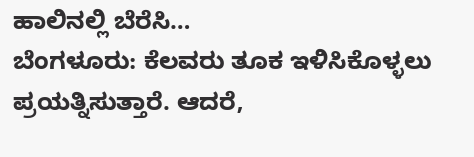ಹಾಲಿನಲ್ಲಿ ಬೆರೆಸಿ…
ಬೆಂಗಳೂರು: ಕೆಲವರು ತೂಕ ಇಳಿಸಿಕೊಳ್ಳಲು ಪ್ರಯತ್ನಿಸುತ್ತಾರೆ. ಆದರೆ,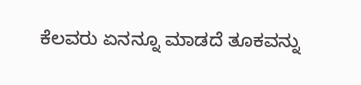ಕೆಲವರು ಏನನ್ನೂ ಮಾಡದೆ ತೂಕವನ್ನು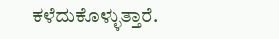ಕಳೆದುಕೊಳ್ಳುತ್ತಾರೆ.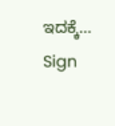ಇದಕ್ಕೆ…
Sign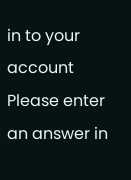in to your account
Please enter an answer in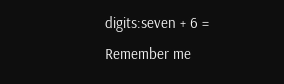digits:seven + 6 =
Remember me